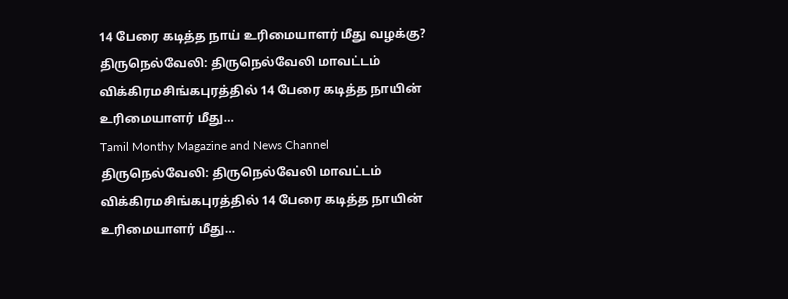14 பேரை கடித்த நாய் உரிமையாளர் மீது வழக்கு?
திருநெல்வேலி: திருநெல்வேலி மாவட்டம் விக்கிரமசிங்கபுரத்தில் 14 பேரை கடித்த நாயின் உரிமையாளர் மீது…
Tamil Monthy Magazine and News Channel
திருநெல்வேலி: திருநெல்வேலி மாவட்டம் விக்கிரமசிங்கபுரத்தில் 14 பேரை கடித்த நாயின் உரிமையாளர் மீது…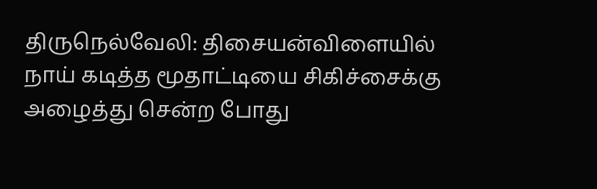திருநெல்வேலி: திசையன்விளையில் நாய் கடித்த மூதாட்டியை சிகிச்சைக்கு அழைத்து சென்ற போது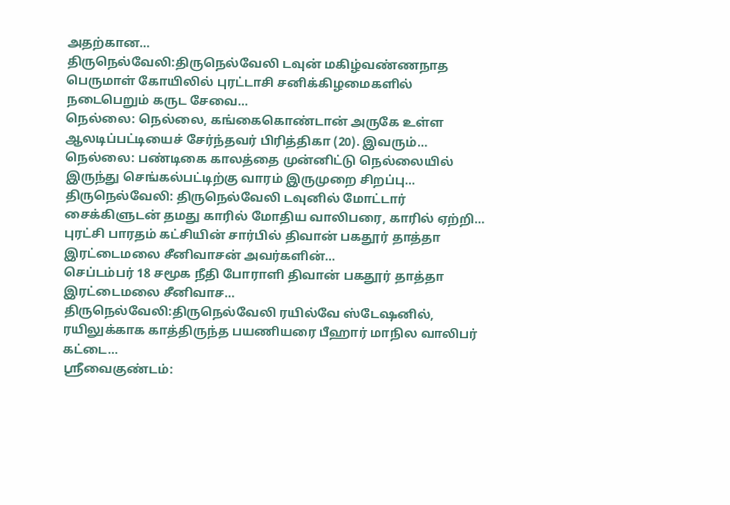அதற்கான…
திருநெல்வேலி:திருநெல்வேலி டவுன் மகிழ்வண்ணநாத பெருமாள் கோயிலில் புரட்டாசி சனிக்கிழமைகளில் நடைபெறும் கருட சேவை…
நெல்லை: நெல்லை, கங்கைகொண்டான் அருகே உள்ள ஆலடிப்பட்டியைச் சேர்ந்தவர் பிரித்திகா (20). இவரும்…
நெல்லை: பண்டிகை காலத்தை முன்னிட்டு நெல்லையில் இருந்து செங்கல்பட்டிற்கு வாரம் இருமுறை சிறப்பு…
திருநெல்வேலி: திருநெல்வேலி டவுனில் மோட்டார் சைக்கிளுடன் தமது காரில் மோதிய வாலிபரை, காரில் ஏற்றி…
புரட்சி பாரதம் கட்சியின் சார்பில் திவான் பகதூர் தாத்தா இரட்டைமலை சீனிவாசன் அவர்களின்…
செப்டம்பர் 18 சமூக நீதி போராளி திவான் பகதூர் தாத்தா இரட்டைமலை சீனிவாச…
திருநெல்வேலி:திருநெல்வேலி ரயில்வே ஸ்டேஷனில், ரயிலுக்காக காத்திருந்த பயணியரை பீஹார் மாநில வாலிபர் கட்டை…
ஸ்ரீவைகுண்டம்: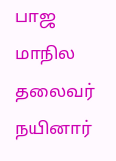பாஜ மாநில தலைவர் நயினார்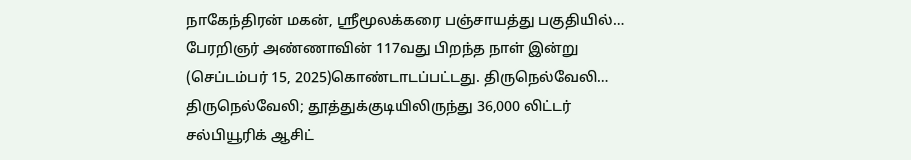நாகேந்திரன் மகன், ஸ்ரீமூலக்கரை பஞ்சாயத்து பகுதியில்…
பேரறிஞர் அண்ணாவின் 117வது பிறந்த நாள் இன்று (செப்டம்பர் 15, 2025)கொண்டாடப்பட்டது. திருநெல்வேலி…
திருநெல்வேலி; தூத்துக்குடியிலிருந்து 36,000 லிட்டர் சல்பியூரிக் ஆசிட்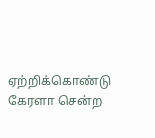ஏற்றிக்கொண்டு கேரளா சென்ற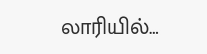லாரியில்…